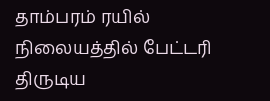தாம்பரம் ரயில் நிலையத்தில் பேட்டரி திருடிய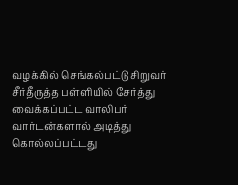வழக்கில் செங்கல்பட்டு சிறுவர் சீர்தீருத்த பள்ளியில் சேர்த்து வைக்கப்பட்ட வாலிபர் வார்டன்களால் அடித்து கொல்லப்பட்டது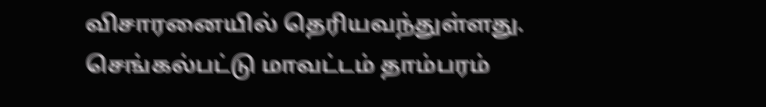விசாரனையில் தெரியவந்துள்ளது. செங்கல்பட்டு மாவட்டம் தாம்பரம்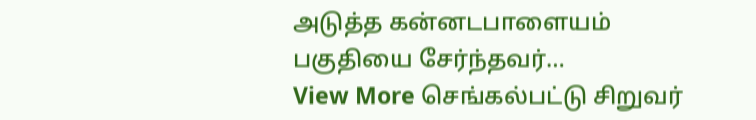அடுத்த கன்னடபாளையம் பகுதியை சேர்ந்தவர்…
View More செங்கல்பட்டு சிறுவர்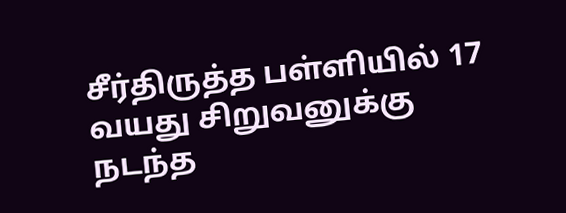சீர்திருத்த பள்ளியில் 17 வயது சிறுவனுக்கு நடந்த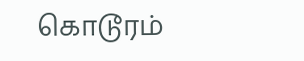கொடூரம்